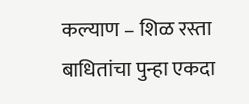कल्याण – शिळ रस्ता बाधितांचा पुन्हा एकदा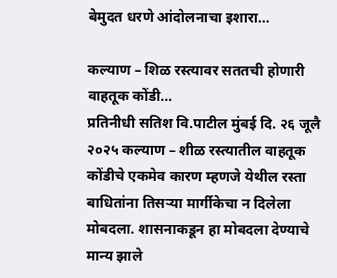बेमुदत धरणे आंदोलनाचा इशारा…

कल्याण – शिळ रस्त्यावर सततची होणारी वाहतूक कोंडी…
प्रतिनीधी सतिश वि.पाटील मुंबई दि. २६ जूलै २०२५ कल्याण – शीळ रस्त्यातील वाहतूक कोंडीचे एकमेव कारण म्हणजे येथील रस्ता बाधितांना तिसऱ्या मार्गीकेचा न दिलेला मोबदला. शासनाकडून हा मोबदला देण्याचे मान्य झाले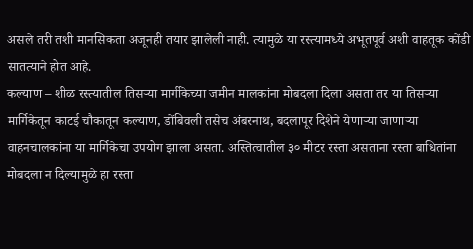असले तरी तशी मानसिकता अजूनही तयार झालेली नाही. त्यामुळे या रस्त्यामध्ये अभूतपूर्व अशी वाहतूक कोंडी सातत्याने होत आहे.
कल्याण – शीळ रस्त्यातील तिसऱ्या मार्गीकेच्या जमीन मालकांना मोबदला दिला असता तर या तिसऱ्या मार्गिकेतून काटई चौकातून कल्याण, डोंबिवली तसेच अंबरनाथ, बदलापूर दिशेने येणाऱ्या जाणाऱ्या वाहनचालकांना या मार्गिकेचा उपयोग झाला असता. अस्तित्वातील ३० मीटर रस्ता असताना रस्ता बाधितांना मोबदला न दिल्यामुळे हा रस्ता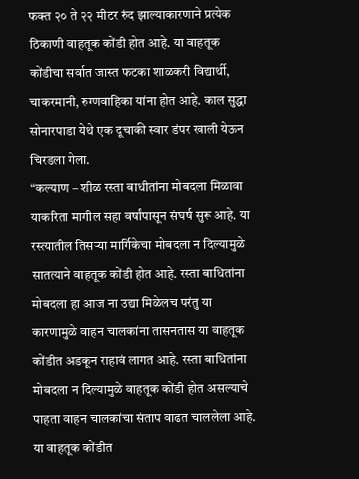फक्त २० ते २२ मीटर रुंद झाल्याकारणाने प्रत्येक ठिकाणी वाहतूक कोंडी होत आहे. या वाहतूक कोंडीचा सर्वात जास्त फटका शाळकरी विद्यार्थी, चाकरमानी, रुग्णवाहिका यांना होत आहे. काल सुद्धा सोनारपाडा येथे एक दूचाकी स्वार डंपर खाली येऊन चिरडला गेला.
“कल्याण – शीळ रस्ता बाधीतांना मोबदला मिळावा याकरिता मागील सहा वर्षांपासून संघर्ष सुरू आहे. या रस्त्यातील तिसऱ्या मार्गिकेचा मोबदला न दिल्यामुळे सातत्याने वाहतूक कोंडी होत आहे. रस्ता बाधितांना मोबदला हा आज ना उद्या मिळेलच परंतु या कारणामुळे वाहन चालकांना तासनतास या वाहतूक कोंडीत अडकून राहावं लागत आहे. रस्ता बाधितांना मोबदला न दिल्यामुळे वाहतूक कोंडी होत असल्याचे पाहता वाहन चालकांचा संताप वाढत चाललेला आहे. या वाहतूक कोंडीत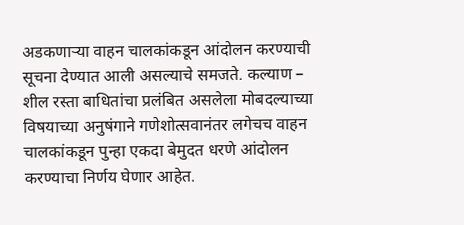अडकणाऱ्या वाहन चालकांकडून आंदोलन करण्याची सूचना देण्यात आली असल्याचे समजते. कल्याण – शील रस्ता बाधितांचा प्रलंबित असलेला मोबदल्याच्या विषयाच्या अनुषंगाने गणेशोत्सवानंतर लगेचच वाहन चालकांकडून पुन्हा एकदा बेमुदत धरणे आंदोलन करण्याचा निर्णय घेणार आहेत.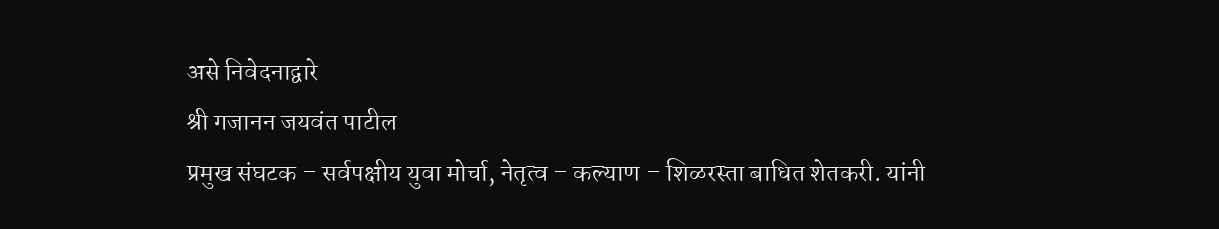असे निवेदनाद्वारे
श्री गजानन जयवंत पाटील
प्रमुख संघटक – सर्वपक्षीय युवा मोर्चा, नेतृत्व – कल्याण – शिळरस्ता बाधित शेतकरी. यांनी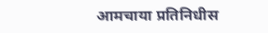आमचाया प्रतिनिधीस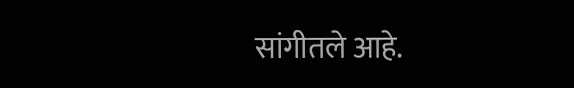सांगीतले आहे.